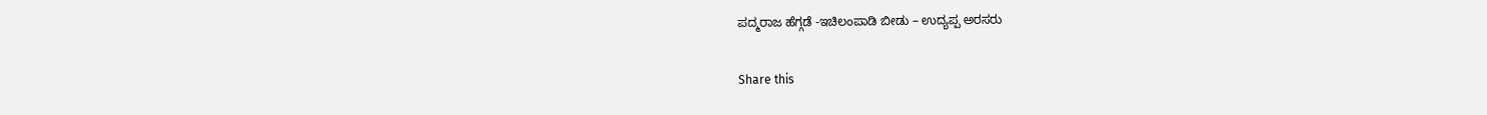ಪದ್ಮರಾಜ ಹೆಗ್ಗಡೆ -ಇಚಿಲಂಪಾಡಿ ಬೀಡು – ಉದ್ಯಪ್ಪ ಅರಸರು

Share this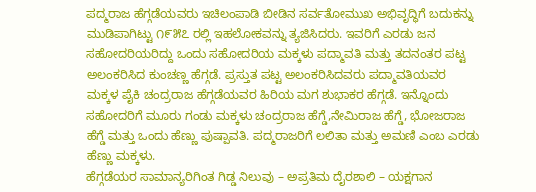ಪದ್ಮರಾಜ ಹೆಗ್ಗಡೆಯವರು ಇಚಿಲಂಪಾಡಿ ಬೀಡಿನ ಸರ್ವತೋಮುಖ ಅಭಿವೃದ್ಧಿಗೆ ಬದುಕನ್ನು ಮುಡಿಪಾಗಿಟ್ಟು ೧೯೫೭ ರಲ್ಲಿ ಇಹಲೋಕವನ್ನು ತ್ಯಜಿಸಿದರು. ಇವರಿಗೆ ಎರಡು ಜನ ಸಹೋದರಿಯರಿದ್ದು ಒಂದು ಸಹೋದರಿಯ ಮಕ್ಕಳು ಪದ್ಮಾವತಿ ಮತ್ತು ತದನಂತರ ಪಟ್ಟ ಅಲಂಕರಿಸಿದ ಕುಂಚಣ್ಣ ಹೆಗ್ಗಡೆ. ಪ್ರಸ್ತುತ ಪಟ್ಟ ಅಲಂಕರಿಸಿದವರು ಪದ್ಮಾವತಿಯವರ ಮಕ್ಕಳ ಪೈಕಿ ಚಂದ್ರರಾಜ ಹೆಗ್ಗಡೆಯವರ ಹಿರಿಯ ಮಗ ಶುಭಾಕರ ಹೆಗ್ಗಡೆ. ಇನ್ನೊಂದು ಸಹೋದರಿಗೆ ಮೂರು ಗಂಡು ಮಕ್ಕಳು ಚಂದ್ರರಾಜ ಹೆಗ್ಡೆ,ನೇಮಿರಾಜ ಹೆಗ್ಡೆ, ಭೋಜರಾಜ ಹೆಗ್ಡೆ ಮತ್ತು ಒಂದು ಹೆಣ್ಣು ಪುಷ್ಪಾವತಿ. ಪದ್ಮರಾಜರಿಗೆ ಲಲಿತಾ ಮತ್ತು ಅಮಣಿ ಎಂಬ ಎರಡು ಹೆಣ್ಣು ಮಕ್ಕಳು.
ಹೆಗ್ಗಡೆಯರ ಸಾಮಾನ್ಯರಿಗಿಂತ ಗಿಡ್ಡ ನಿಲುವು – ಅಪ್ರತಿಮ ದೈರಶಾಲಿ – ಯಕ್ಷಗಾನ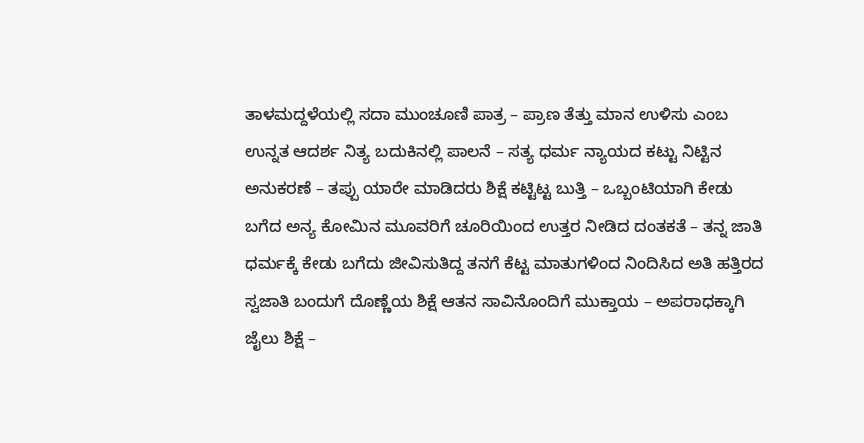ತಾಳಮದ್ದಳೆಯಲ್ಲಿ ಸದಾ ಮುಂಚೂಣಿ ಪಾತ್ರ – ಪ್ರಾಣ ತೆತ್ತು ಮಾನ ಉಳಿಸು ಎಂಬ ಉನ್ನತ ಆದರ್ಶ ನಿತ್ಯ ಬದುಕಿನಲ್ಲಿ ಪಾಲನೆ – ಸತ್ಯ ಧರ್ಮ ನ್ಯಾಯದ ಕಟ್ಟು ನಿಟ್ಟಿನ ಅನುಕರಣೆ – ತಪ್ಪು ಯಾರೇ ಮಾಡಿದರು ಶಿಕ್ಷೆ ಕಟ್ಟಿಟ್ಟ ಬುತ್ತಿ – ಒಬ್ಬಂಟಿಯಾಗಿ ಕೇಡು ಬಗೆದ ಅನ್ಯ ಕೋಮಿನ ಮೂವರಿಗೆ ಚೂರಿಯಿಂದ ಉತ್ತರ ನೀಡಿದ ದಂತಕತೆ – ತನ್ನ ಜಾತಿ ಧರ್ಮಕ್ಕೆ ಕೇಡು ಬಗೆದು ಜೀವಿಸುತಿದ್ದ ತನಗೆ ಕೆಟ್ಟ ಮಾತುಗಳಿಂದ ನಿಂದಿಸಿದ ಅತಿ ಹತ್ತಿರದ ಸ್ವಜಾತಿ ಬಂದುಗೆ ದೊಣ್ಣೆಯ ಶಿಕ್ಷೆ ಆತನ ಸಾವಿನೊಂದಿಗೆ ಮುಕ್ತಾಯ – ಅಪರಾಧಕ್ಕಾಗಿ ಜೈಲು ಶಿಕ್ಷೆ –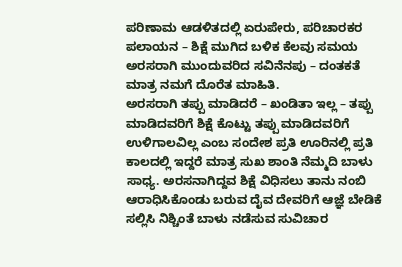ಪರಿಣಾಮ ಆಡಳಿತದಲ್ಲಿ ಏರುಪೇರು, ಪರಿಚಾರಕರ ಪಲಾಯನ – ಶಿಕ್ಷೆ ಮುಗಿದ ಬಳಿಕ ಕೆಲವು ಸಮಯ ಅರಸರಾಗಿ ಮುಂದುವರಿದ ಸವಿನೆನಪು – ದಂತಕತೆ ಮಾತ್ರ ನಮಗೆ ದೊರೆತ ಮಾಹಿತಿ.
ಅರಸರಾಗಿ ತಪ್ಪು ಮಾಡಿದರೆ – ಖಂಡಿತಾ ಇಲ್ಲ – ತಪ್ಪು ಮಾಡಿದವರಿಗೆ ಶಿಕ್ಷೆ ಕೊಟ್ಟು ತಪ್ಪು ಮಾಡಿದವರಿಗೆ ಉಳಿಗಾಲವಿಲ್ಲ ಎಂಬ ಸಂದೇಶ ಪ್ರತಿ ಊರಿನಲ್ಲಿ ಪ್ರತಿ ಕಾಲದಲ್ಲಿ ಇದ್ದರೆ ಮಾತ್ರ ಸುಖ ಶಾಂತಿ ನೆಮ್ಮದಿ ಬಾಳು ಸಾಧ್ಯ. ಅರಸನಾಗಿದ್ದವ ಶಿಕ್ಷೆ ವಿಧಿಸಲು ತಾನು ನಂಬಿ ಆರಾಧಿಸಿಕೊಂಡು ಬರುವ ದೈವ ದೇವರಿಗೆ ಆಜ್ಞೆ ಬೇಡಿಕೆ ಸಲ್ಲಿಸಿ ನಿಶ್ಚಿಂತೆ ಬಾಳು ನಡೆಸುವ ಸುವಿಚಾರ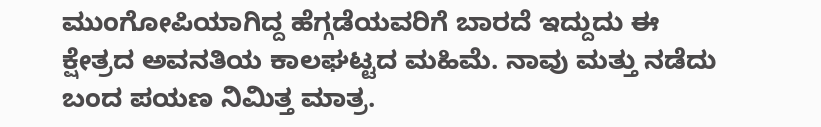ಮುಂಗೋಪಿಯಾಗಿದ್ದ ಹೆಗ್ಗಡೆಯವರಿಗೆ ಬಾರದೆ ಇದ್ದುದು ಈ ಕ್ಷೇತ್ರದ ಅವನತಿಯ ಕಾಲಘಟ್ಟದ ಮಹಿಮೆ. ನಾವು ಮತ್ತು ನಡೆದು ಬಂದ ಪಯಣ ನಿಮಿತ್ತ ಮಾತ್ರ.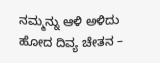ನಮ್ಮನ್ನು ಆಳಿ ಅಳಿದು ಹೋದ ದಿವ್ಯ ಚೇತನ –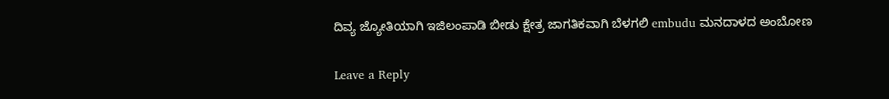ದಿವ್ಯ ಜ್ಯೋತಿಯಾಗಿ ಇಜಿಲಂಪಾಡಿ ಬೀಡು ಕ್ಷೇತ್ರ ಜಾಗತಿಕವಾಗಿ ಬೆಳಗಲಿ embudu ಮನದಾಳದ ಅಂಬೋಣ

Leave a Reply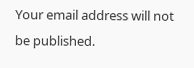Your email address will not be published.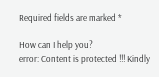Required fields are marked *

How can I help you?
error: Content is protected !!! Kindly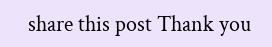share this post Thank you